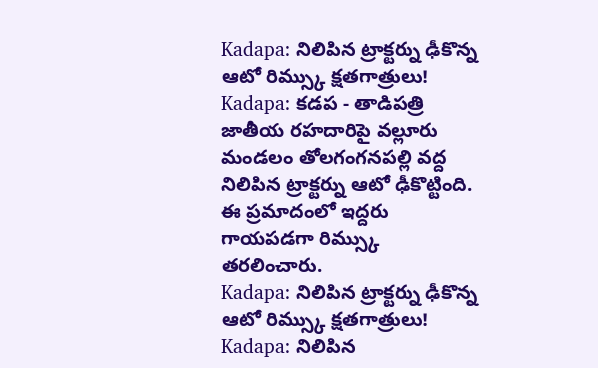Kadapa: నిలిపిన ట్రాక్టర్ను ఢీకొన్న ఆటో రిమ్స్కు క్షతగాత్రులు!
Kadapa: కడప - తాడిపత్రి జాతీయ రహదారిపై వల్లూరు మండలం తోలగంగనపల్లి వద్ద నిలిపిన ట్రాక్టర్ను ఆటో ఢీకొట్టింది. ఈ ప్రమాదంలో ఇద్దరు గాయపడగా రిమ్స్కు తరలించారు.
Kadapa: నిలిపిన ట్రాక్టర్ను ఢీకొన్న ఆటో రిమ్స్కు క్షతగాత్రులు!
Kadapa: నిలిపిన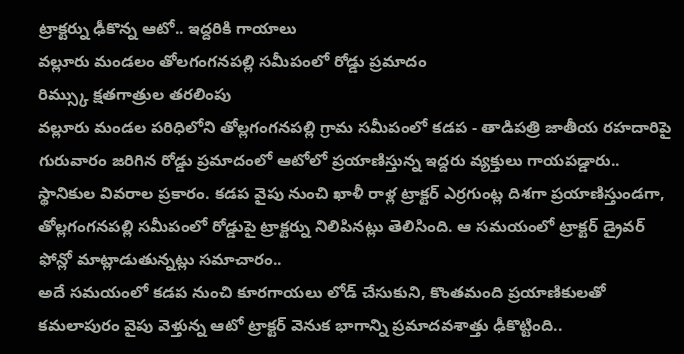ట్రాక్టర్ను ఢీకొన్న ఆటో.. ఇద్దరికి గాయాలు
వల్లూరు మండలం తోలగంగనపల్లి సమీపంలో రోడ్డు ప్రమాదం
రిమ్స్కు క్షతగాత్రుల తరలింపు
వల్లూరు మండల పరిధిలోని తోల్లగంగనపల్లి గ్రామ సమీపంలో కడప - తాడిపత్రి జాతీయ రహదారిపై గురువారం జరిగిన రోడ్డు ప్రమాదంలో ఆటోలో ప్రయాణిస్తున్న ఇద్దరు వ్యక్తులు గాయపడ్డారు..
స్థానికుల వివరాల ప్రకారం. కడప వైపు నుంచి ఖాళీ రాళ్ల ట్రాక్టర్ ఎర్రగుంట్ల దిశగా ప్రయాణిస్తుండగా, తోల్లగంగనపల్లి సమీపంలో రోడ్డుపై ట్రాక్టర్ను నిలిపినట్లు తెలిసింది. ఆ సమయంలో ట్రాక్టర్ డ్రైవర్ ఫోన్లో మాట్లాడుతున్నట్లు సమాచారం..
అదే సమయంలో కడప నుంచి కూరగాయలు లోడ్ చేసుకుని, కొంతమంది ప్రయాణికులతో కమలాపురం వైపు వెళ్తున్న ఆటో ట్రాక్టర్ వెనుక భాగాన్ని ప్రమాదవశాత్తు ఢీకొట్టింది..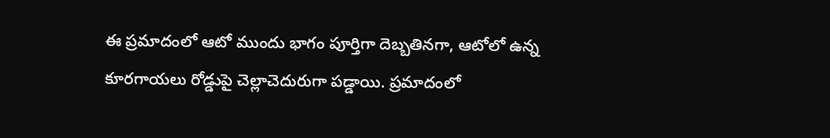ఈ ప్రమాదంలో ఆటో ముందు భాగం పూర్తిగా దెబ్బతినగా, ఆటోలో ఉన్న కూరగాయలు రోడ్డుపై చెల్లాచెదురుగా పడ్డాయి. ప్రమాదంలో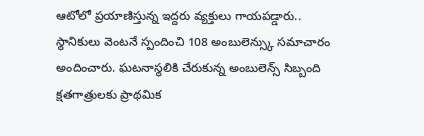ఆటోలో ప్రయాణిస్తున్న ఇద్దరు వ్యక్తులు గాయపడ్డారు..
స్థానికులు వెంటనే స్పందించి 108 అంబులెన్స్కు సమాచారం అందించారు. ఘటనాస్థలికి చేరుకున్న అంబులెన్స్ సిబ్బంది క్షతగాత్రులకు ప్రాథమిక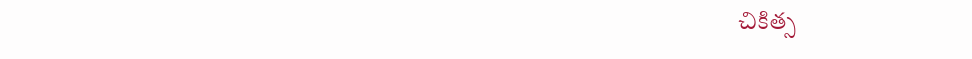చికిత్స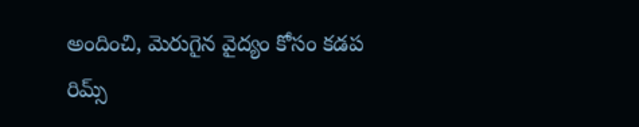అందించి, మెరుగైన వైద్యం కోసం కడప రిమ్స్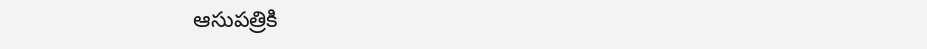ఆసుపత్రికి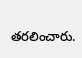తరలించారు.